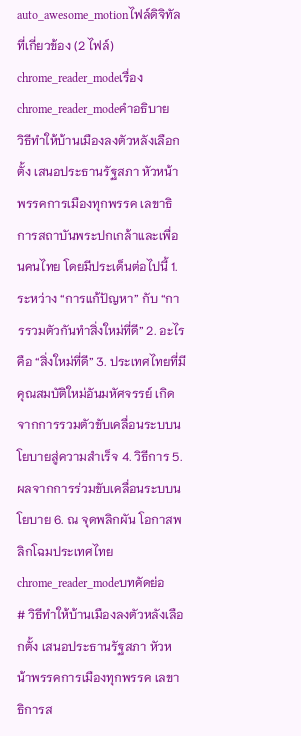auto_awesome_motionไฟล์ดิจิทัลที่เกี่ยวข้อง (2 ไฟล์)
chrome_reader_modeเรื่อง
chrome_reader_modeคำอธิบาย
วิธีทำให้บ้านเมืองลงตัวหลังเลือกตั้ง เสนอประธานรัฐสภา หัวหน้าพรรคการเมืองทุกพรรค เลขาธิการสถาบันพระปกเกล้าและเพื่อนคนไทย โดยมีประเด็นต่อไปนี้ 1. ระหว่าง “การแก้ปัญหา” กับ “การรวมตัวกันทำสิ่งใหม่ที่ดี” 2. อะไรคือ “สิ่งใหม่ที่ดี” 3. ประเทศไทยที่มีคุณสมบัติใหม่อันมหัศจรรย์ เกิดจากการรวมตัวขับเคลื่อนระบบนโยบายสู่ความสำเร็จ 4. วิธีการ 5. ผลจากการร่วมขับเคลื่อนระบบนโยบาย 6. ณ จุดพลิกผัน โอกาสพลิกโฉมประเทศไทย
chrome_reader_modeบทคัดย่อ
# วิธีทำให้บ้านเมืองลงตัวหลังเลือกตั้ง เสนอประธานรัฐสภา หัวหน้าพรรคการเมืองทุกพรรค เลขาธิการส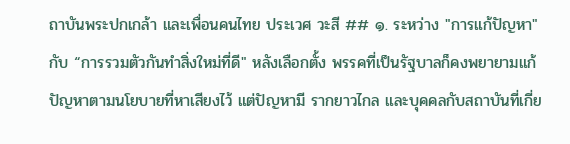ถาบันพระปกเกล้า และเพื่อนคนไทย ประเวศ วะสี ## ๑. ระหว่าง "การแก้ปัญหา" กับ “การรวมตัวกันทำสิ่งใหม่ที่ดี" หลังเลือกตั้ง พรรคที่เป็นรัฐบาลก็คงพยายามแก้ปัญหาตามนโยบายที่หาเสียงไว้ แต่ปัญหามี รากยาวไกล และบุคคลกับสถาบันที่เกี่ย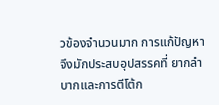วข้องจำนวนมาก การแก้ปัญหาจึงมักประสบอุปสรรคที่ ยากลำบากและการตีโต้ก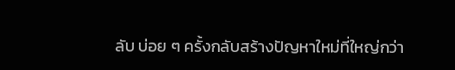ลับ บ่อย ๆ ครั้งกลับสร้างปัญหาใหม่ที่ใหญ่กว่า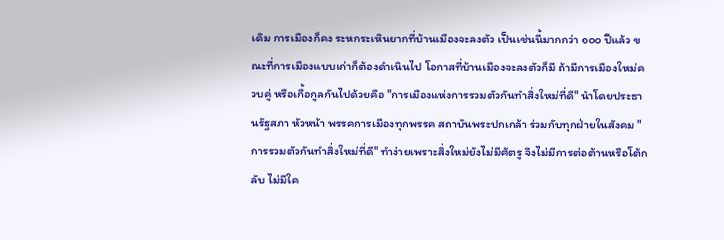เดิม การเมืองก็คง ระหกระเหินยากที่บ้านเมืองจะลงตัว เป็นเช่นนี้มากกว่า ๑๐๐ ปีแล้ว ขณะที่การเมืองแบบเก่าก็ต้องดำเนินไป โอกาสที่บ้านเมืองจะลงตัวก็มี ถ้ามีการเมืองใหม่ควบคู่ หรือเกื้อกูลกันไปด้วยคือ "การเมืองแห่งการรวมตัวกันทำสิ่งใหม่ที่ดี" นำโดยประธานรัฐสภา หัวหน้า พรรคการเมืองทุกพรรค สถาบันพระปกเกล้า ร่วมกับทุกฝ่ายในสังคม "การรวมตัวกันทำสิ่งใหม่ที่ดี" ทำง่ายเพราะสิ่งใหม่ยังไม่มีศัตรู จึงไม่มีการต่อต้านหรือโต้กลับ ไม่มีใค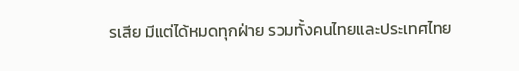รเสีย มีแต่ได้หมดทุกฝ่าย รวมทั้งคนไทยและประเทศไทย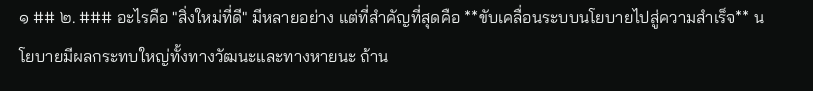๑ ## ๒. ### อะไรคือ "สิ่งใหม่ที่ดี" มีหลายอย่าง แต่ที่สำคัญที่สุดคือ **ขับเคลื่อนระบบนโยบายไปสู่ความสำเร็จ** นโยบายมีผลกระทบใหญ่ทั้งทางวัฒนะและทางหายนะ ถ้าน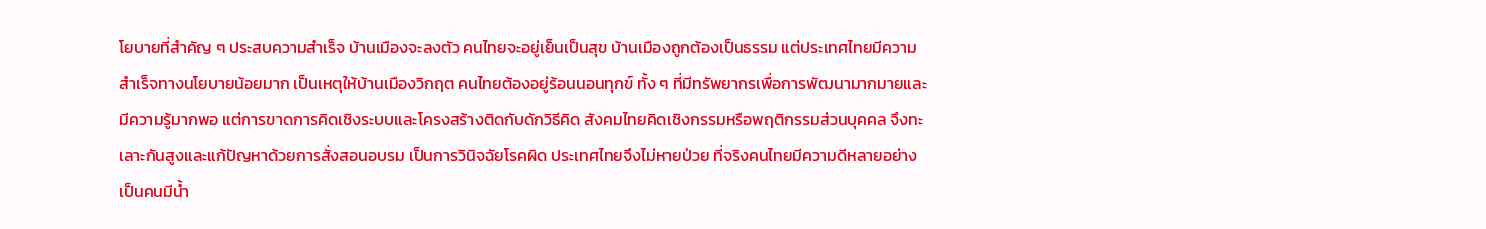โยบายที่สำคัญ ๆ ประสบความสำเร็จ บ้านเมืองจะลงตัว คนไทยจะอยู่เย็นเป็นสุข บ้านเมืองถูกต้องเป็นธรรม แต่ประเทศไทยมีความสำเร็จทางนโยบายน้อยมาก เป็นเหตุให้บ้านเมืองวิกฤต คนไทยต้องอยู่ร้อนนอนทุกข์ ทั้ง ๆ ที่มีทรัพยากรเพื่อการพัฒนามากมายและมีความรู้มากพอ แต่การขาดการคิดเชิงระบบและโครงสร้างติดกับดักวิธีคิด สังคมไทยคิดเชิงกรรมหรือพฤติกรรมส่วนบุคคล จึงทะเลาะกันสูงและแก้ปัญหาด้วยการสั่งสอนอบรม เป็นการวินิจฉัยโรคผิด ประเทศไทยจึงไม่หายป่วย ที่จริงคนไทยมีความดีหลายอย่าง เป็นคนมีน้ำ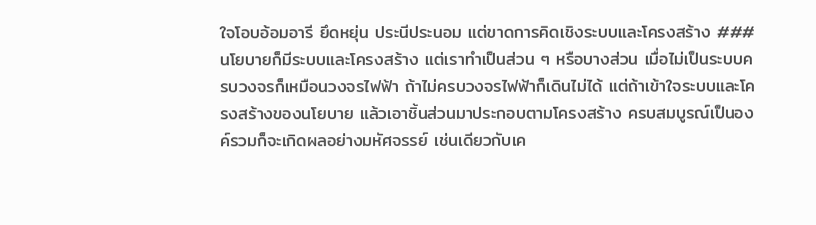ใจโอบอ้อมอารี ยึดหยุ่น ประนีประนอม แต่ขาดการคิดเชิงระบบและโครงสร้าง ### นโยบายก็มีระบบและโครงสร้าง แต่เราทำเป็นส่วน ๆ หรือบางส่วน เมื่อไม่เป็นระบบครบวงจรก็เหมือนวงจรไฟฟ้า ถ้าไม่ครบวงจรไฟฟ้าก็เดินไม่ได้ แต่ถ้าเข้าใจระบบและโครงสร้างของนโยบาย แล้วเอาชิ้นส่วนมาประกอบตามโครงสร้าง ครบสมบูรณ์เป็นองค์รวมก็จะเกิดผลอย่างมหัศจรรย์ เช่นเดียวกับเค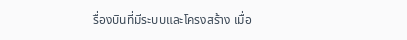รื่องบินที่มีระบบและโครงสร้าง เมื่อ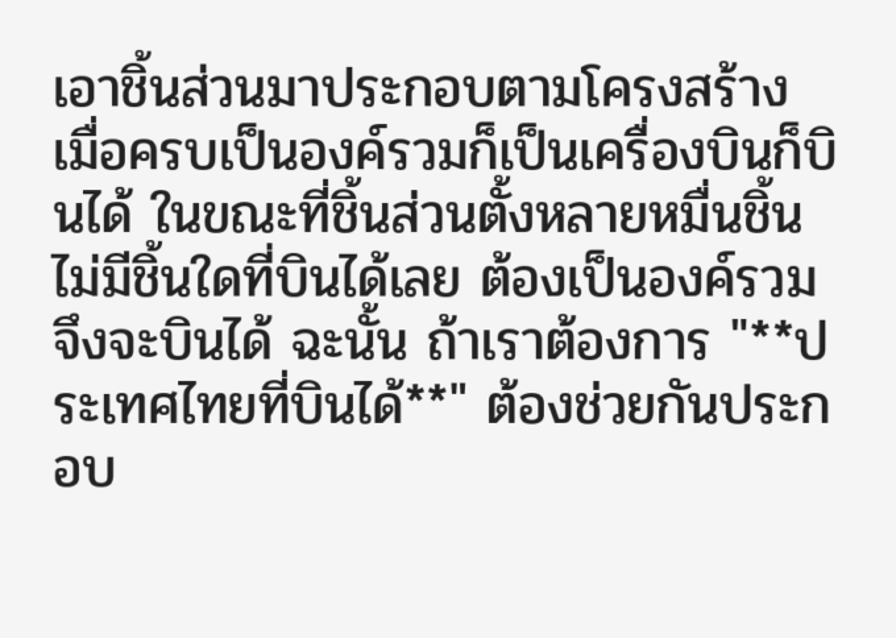เอาชิ้นส่วนมาประกอบตามโครงสร้าง เมื่อครบเป็นองค์รวมก็เป็นเครื่องบินก็บินได้ ในขณะที่ชิ้นส่วนตั้งหลายหมื่นชิ้นไม่มีชิ้นใดที่บินได้เลย ต้องเป็นองค์รวมจึงจะบินได้ ฉะนั้น ถ้าเราต้องการ "**ประเทศไทยที่บินได้**" ต้องช่วยกันประกอบ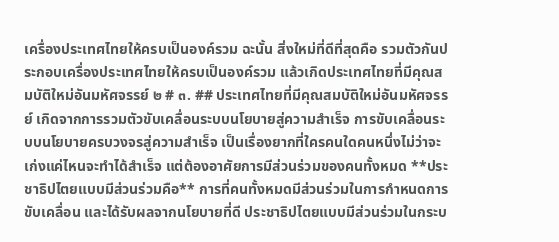เครื่องประเทศไทยให้ครบเป็นองค์รวม ฉะนั้น สิ่งใหม่ที่ดีที่สุดคือ รวมตัวกันประกอบเครื่องประเทศไทยให้ครบเป็นองค์รวม แล้วเกิดประเทศไทยที่มีคุณสมบัติใหม่อันมหัศจรรย์ ๒ # ๓. ## ประเทศไทยที่มีคุณสมบัติใหม่อันมหัศจรรย์ เกิดจากการรวมตัวขับเคลื่อนระบบนโยบายสู่ความสำเร็จ การขับเคลื่อนระบบนโยบายครบวงจรสู่ความสำเร็จ เป็นเรื่องยากที่ใครคนใดคนหนึ่งไม่ว่าจะ เก่งแค่ไหนจะทำได้สำเร็จ แต่ต้องอาศัยการมีส่วนร่วมของคนทั้งหมด **ประชาธิปไตยแบบมีส่วนร่วมคือ** การที่คนทั้งหมดมีส่วนร่วมในการกำหนดการขับเคลื่อน และได้รับผลจากนโยบายที่ดี ประชาธิปไตยแบบมีส่วนร่วมในกระบ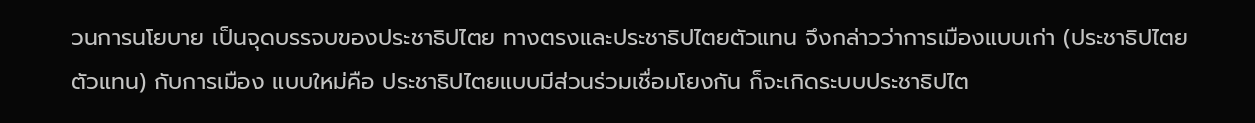วนการนโยบาย เป็นจุดบรรจบของประชาธิปไตย ทางตรงและประชาธิปไตยตัวแทน จึงกล่าวว่าการเมืองแบบเก่า (ประชาธิปไตยตัวแทน) กับการเมือง แบบใหม่คือ ประชาธิปไตยแบบมีส่วนร่วมเชื่อมโยงกัน ก็จะเกิดระบบประชาธิปไต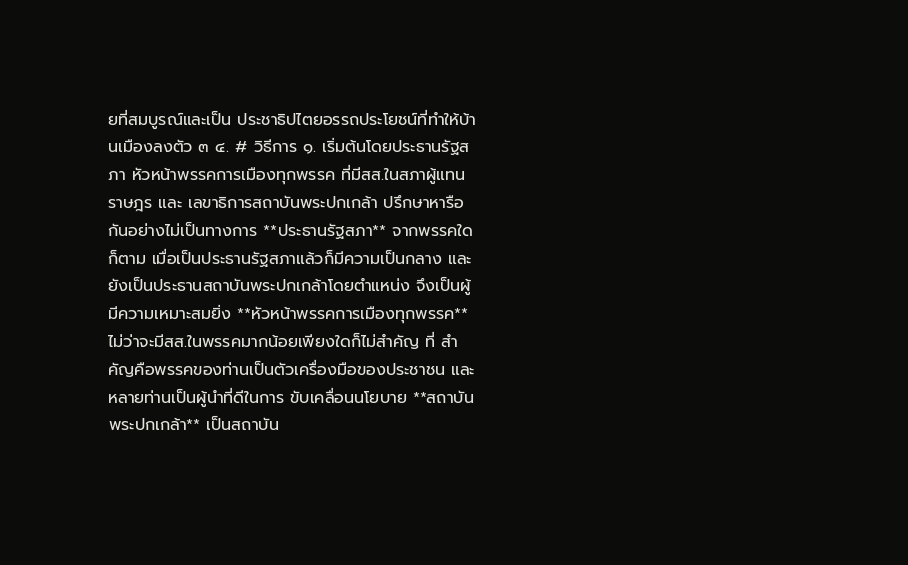ยที่สมบูรณ์และเป็น ประชาธิปไตยอรรถประโยชน์ที่ทำให้บ้านเมืองลงตัว ๓ ๔. # วิธีการ ๑. เริ่มต้นโดยประธานรัฐสภา หัวหน้าพรรคการเมืองทุกพรรค ที่มีสส.ในสภาผู้แทนราษฎร และ เลขาธิการสถาบันพระปกเกล้า ปรึกษาหารือกันอย่างไม่เป็นทางการ **ประธานรัฐสภา** จากพรรคใดก็ตาม เมื่อเป็นประธานรัฐสภาแล้วก็มีความเป็นกลาง และยังเป็นประธานสถาบันพระปกเกล้าโดยตำแหน่ง จึงเป็นผู้มีความเหมาะสมยิ่ง **หัวหน้าพรรคการเมืองทุกพรรค** ไม่ว่าจะมีสส.ในพรรคมากน้อยเพียงใดก็ไม่สำคัญ ที่ สำคัญคือพรรคของท่านเป็นตัวเครื่องมือของประชาชน และหลายท่านเป็นผู้นำที่ดีในการ ขับเคลื่อนนโยบาย **สถาบันพระปกเกล้า** เป็นสถาบัน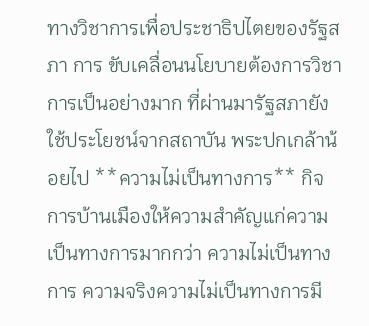ทางวิชาการเพื่อประชาธิปไตยของรัฐสภา การ ขับเคลื่อนนโยบายต้องการวิชาการเป็นอย่างมาก ที่ผ่านมารัฐสภายังใช้ประโยชน์จากสถาบัน พระปกเกล้าน้อยไป **ความไม่เป็นทางการ** กิจการบ้านเมืองให้ความสำคัญแก่ความเป็นทางการมากกว่า ความไม่เป็นทางการ ความจริงความไม่เป็นทางการมี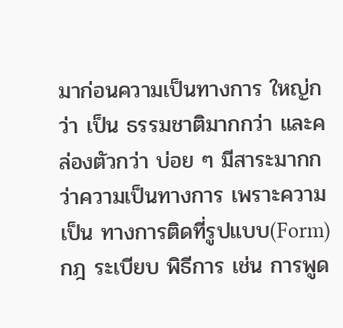มาก่อนความเป็นทางการ ใหญ่กว่า เป็น ธรรมชาติมากกว่า และคล่องตัวกว่า บ่อย ๆ มีสาระมากกว่าความเป็นทางการ เพราะความเป็น ทางการติดที่รูปแบบ(Form) กฎ ระเบียบ พิธีการ เช่น การพูด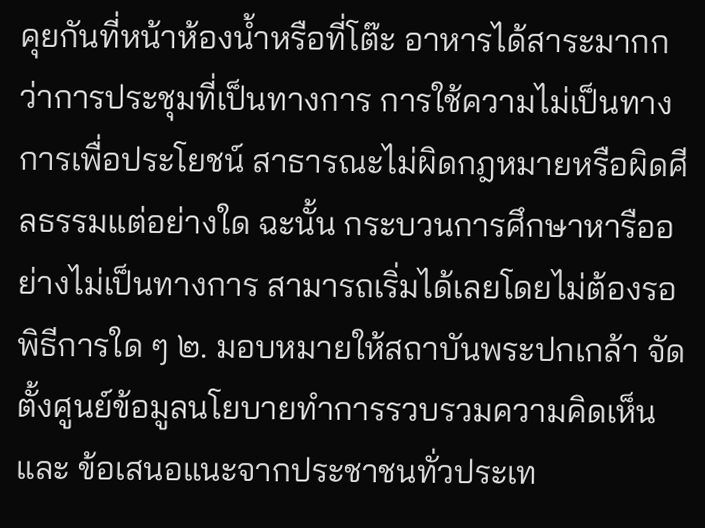คุยกันที่หน้าห้องน้ำหรือที่โต๊ะ อาหารได้สาระมากกว่าการประชุมที่เป็นทางการ การใช้ความไม่เป็นทางการเพื่อประโยชน์ สาธารณะไม่ผิดกฎหมายหรือผิดศีลธรรมแต่อย่างใด ฉะนั้น กระบวนการศึกษาหารืออย่างไม่เป็นทางการ สามารถเริ่มได้เลยโดยไม่ต้องรอ พิธีการใด ๆ ๒. มอบหมายให้สถาบันพระปกเกล้า จัดตั้งศูนย์ข้อมูลนโยบายทำการรวบรวมความคิดเห็นและ ข้อเสนอแนะจากประชาชนทั่วประเท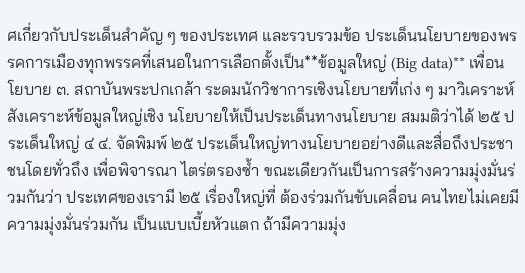ศเกี่ยวกับประเด็นสำคัญ ๆ ของประเทศ และรวบรวมข้อ ประเด็นนโยบายของพรรคการเมืองทุกพรรคที่เสนอในการเลือกตั้งเป็น**ข้อมูลใหญ่ (Big data)** เพื่อนโยบาย ๓. สถาบันพระปกเกล้า ระดมนักวิชาการเชิงนโยบายที่เก่ง ๆ มาวิเคราะห์สังเคราะห์ข้อมูลใหญ่เชิง นโยบายให้เป็นประเด็นทางนโยบาย สมมติว่าได้ ๒๕ ประเด็นใหญ่ ๔ ๔. จัดพิมพ์ ๒๕ ประเด็นใหญ่ทางนโยบายอย่างดีและสื่อถึงประชาชนโดยทั่วถึง เพื่อพิจารณา ไตร่ตรองซ้ำ ขณะเดียวกันเป็นการสร้างความมุ่งมั่นร่วมกันว่า ประเทศของเรามี ๒๕ เรื่องใหญ่ที่ ต้องร่วมกันขับเคลื่อน คนไทยไม่เคยมีความมุ่งมั่นร่วมกัน เป็นแบบเบี้ยหัวแตก ถ้ามีความมุ่ง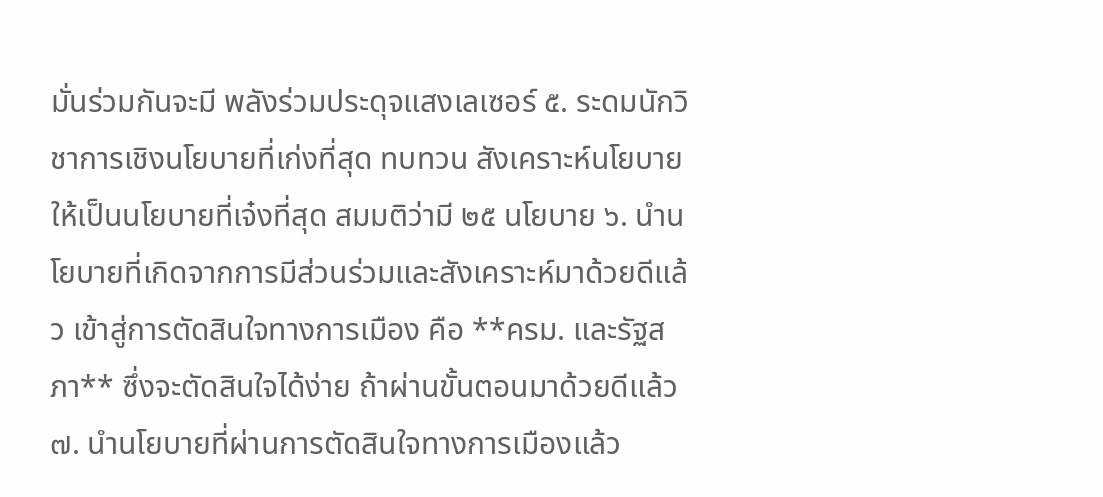มั่นร่วมกันจะมี พลังร่วมประดุจแสงเลเซอร์ ๕. ระดมนักวิชาการเชิงนโยบายที่เก่งที่สุด ทบทวน สังเคราะห์นโยบาย ให้เป็นนโยบายที่เจ๋งที่สุด สมมติว่ามี ๒๕ นโยบาย ๖. นำนโยบายที่เกิดจากการมีส่วนร่วมและสังเคราะห์มาด้วยดีแล้ว เข้าสู่การตัดสินใจทางการเมือง คือ **ครม. และรัฐสภา** ซึ่งจะตัดสินใจได้ง่าย ถ้าผ่านขั้นตอนมาด้วยดีแล้ว ๗. นำนโยบายที่ผ่านการตัดสินใจทางการเมืองแล้ว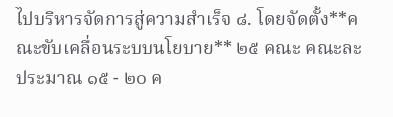ไปบริหารจัดการสู่ความสำเร็จ ๘. โดยจัดตั้ง**คณะขับเคลื่อนระบบนโยบาย** ๒๕ คณะ คณะละประมาณ ๑๕ - ๒๐ ค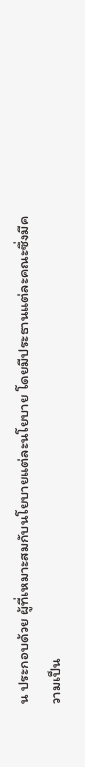น ประกอบด้วย ผู้ที่เหมาะสมกับนโยบายแต่ละนโยบาย โดยมีประธานแต่ละคณะซึ่งมีความเป็น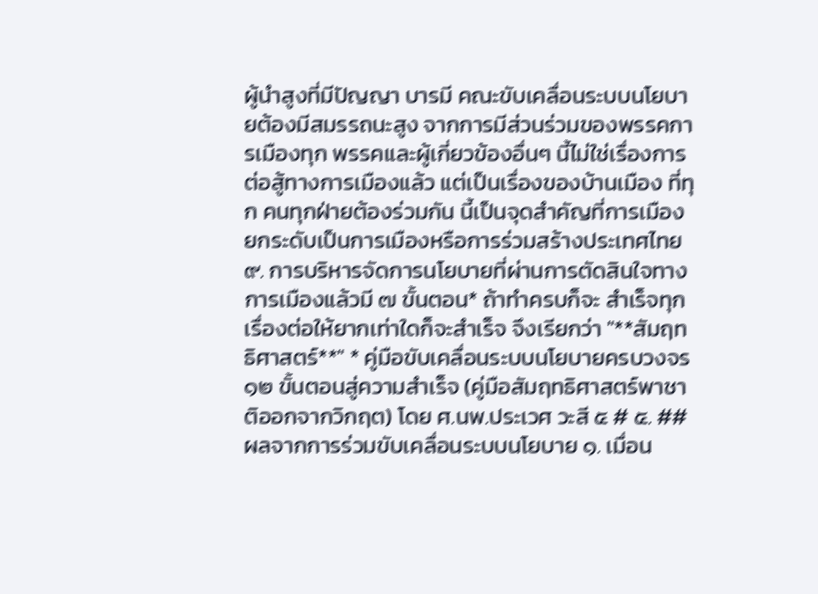ผู้นำสูงที่มีปัญญา บารมี คณะขับเคลื่อนระบบนโยบายต้องมีสมรรถนะสูง จากการมีส่วนร่วมของพรรคการเมืองทุก พรรคและผู้เกี่ยวข้องอื่นๆ นี้ไม่ใช่เรื่องการต่อสู้ทางการเมืองแล้ว แต่เป็นเรื่องของบ้านเมือง ที่ทุก คนทุกฝ่ายต้องร่วมกัน นี้เป็นจุดสำคัญที่การเมืองยกระดับเป็นการเมืองหรือการร่วมสร้างประเทศไทย ๙. การบริหารจัดการนโยบายที่ผ่านการตัดสินใจทางการเมืองแล้วมี ๗ ขั้นตอน* ถ้าทำครบก็จะ สำเร็จทุกเรื่องต่อให้ยากเท่าใดก็จะสำเร็จ จึงเรียกว่า "**สัมฤทธิศาสตร์**" * คู่มือขับเคลื่อนระบบนโยบายครบวงจร ๑๒ ขั้นตอนสู่ความสำเร็จ (คู่มือสัมฤทธิศาสตร์พาชาติออกจากวิกฤต) โดย ศ.นพ.ประเวศ วะสี ๕ # ๕. ## ผลจากการร่วมขับเคลื่อนระบบนโยบาย ๑. เมื่อน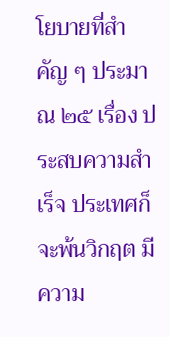โยบายที่สำคัญ ๆ ประมาณ ๒๕ เรื่อง ประสบความสำเร็จ ประเทศก็จะพ้นวิกฤต มีความ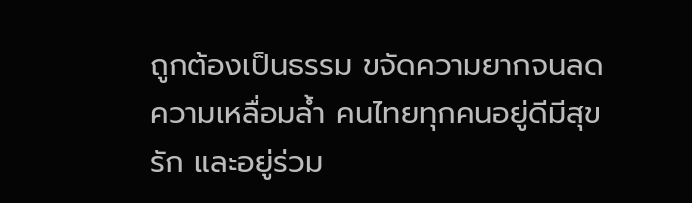ถูกต้องเป็นธรรม ขจัดความยากจนลดความเหลื่อมล้ำ คนไทยทุกคนอยู่ดีมีสุข รัก และอยู่ร่วม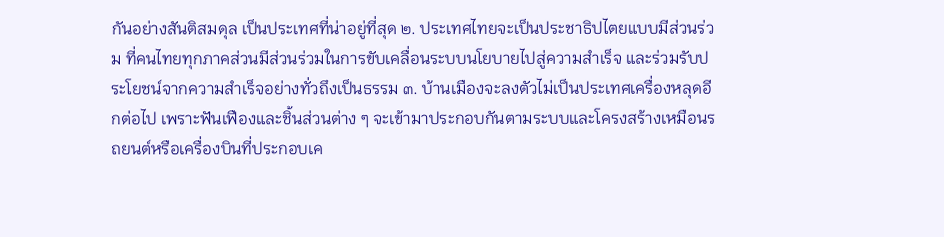กันอย่างสันติสมดุล เป็นประเทศที่น่าอยู่ที่สุด ๒. ประเทศไทยจะเป็นประชาธิปไตยแบบมีส่วนร่วม ที่คนไทยทุกภาคส่วนมีส่วนร่วมในการขับเคลื่อนระบบนโยบายไปสู่ความสำเร็จ และร่วมรับประโยชน์จากความสำเร็จอย่างทั่วถึงเป็นธรรม ๓. บ้านเมืองจะลงตัวไม่เป็นประเทศเครื่องหลุดอีกต่อไป เพราะฟันเฟืองและชิ้นส่วนต่าง ๆ จะเข้ามาประกอบกันตามระบบและโครงสร้างเหมือนรถยนต์หรือเครื่องบินที่ประกอบเค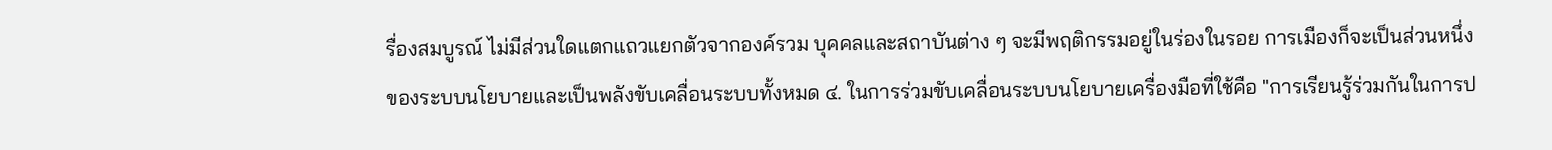รื่องสมบูรณ์ ไม่มีส่วนใดแตกแถวแยกตัวจากองค์รวม บุคคลและสถาบันต่าง ๆ จะมีพฤติกรรมอยู่ในร่องในรอย การเมืองก็จะเป็นส่วนหนึ่งของระบบนโยบายและเป็นพลังขับเคลื่อนระบบทั้งหมด ๔. ในการร่วมขับเคลื่อนระบบนโยบายเครื่องมือที่ใช้คือ "การเรียนรู้ร่วมกันในการป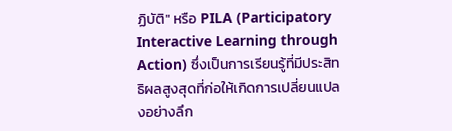ฏิบัติ" หรือ PILA (Participatory Interactive Learning through Action) ซึ่งเป็นการเรียนรู้ที่มีประสิทธิผลสูงสุดที่ก่อให้เกิดการเปลี่ยนแปลงอย่างลึก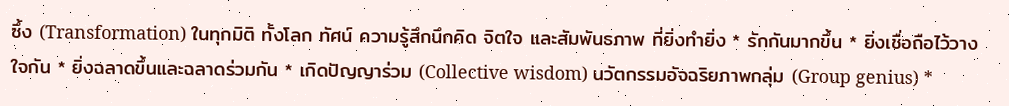ซึ้ง (Transformation) ในทุกมิติ ทั้งโลก ทัศน์ ความรู้สึกนึกคิด จิตใจ และสัมพันธภาพ ที่ยิ่งทำยิ่ง * รักกันมากขึ้น * ยิ่งเชื่อถือไว้วางใจกัน * ยิ่งฉลาดขึ้นและฉลาดร่วมกัน * เกิดปัญญาร่วม (Collective wisdom) นวัตกรรมอัจฉริยภาพกลุ่ม (Group genius) *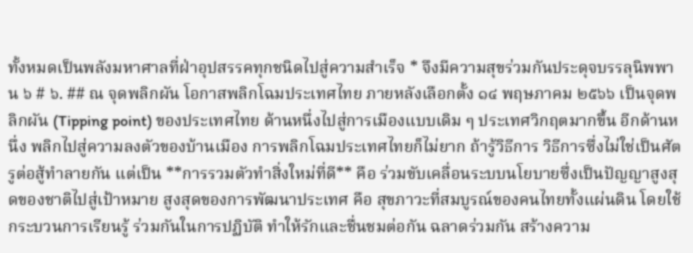ทั้งหมดเป็นพลังมหาศาลที่ฝ่าอุปสรรคทุกชนิดไปสู่ความสำเร็จ * จึงมีความสุขร่วมกันประดุจบรรลุนิพพาน ๖ # ๖. ## ณ จุดพลิกผัน โอกาสพลิกโฉมประเทศไทย ภายหลังเลือกตั้ง ๑๔ พฤษภาคม ๒๕๖๖ เป็นจุดพลิกผัน (Tipping point) ของประเทศไทย ด้านหนึ่งไปสู่การเมืองแบบเดิม ๆ ประเทศวิกฤตมากขึ้น อีกด้านหนึ่ง พลิกไปสู่ความลงตัวของบ้านเมือง การพลิกโฉมประเทศไทยก็ไม่ยาก ถ้ารู้วิธีการ วิธีการซึ่งไม่ใช่เป็นศัตรูต่อสู้ทำลายกัน แต่เป็น **การรวมตัวทำสิ่งใหม่ที่ดี** คือ ร่วมขับเคลื่อนระบบนโยบายซึ่งเป็นปัญญาสูงสุดของชาติไปสู่เป้าหมาย สูงสุดของการพัฒนาประเทศ คือ สุขภาวะที่สมบูรณ์ของคนไทยทั้งแผ่นดิน โดยใช้กระบวนการเรียนรู้ ร่วมกันในการปฏิบัติ ทำให้รักและชื่นชมต่อกัน ฉลาดร่วมกัน สร้างความ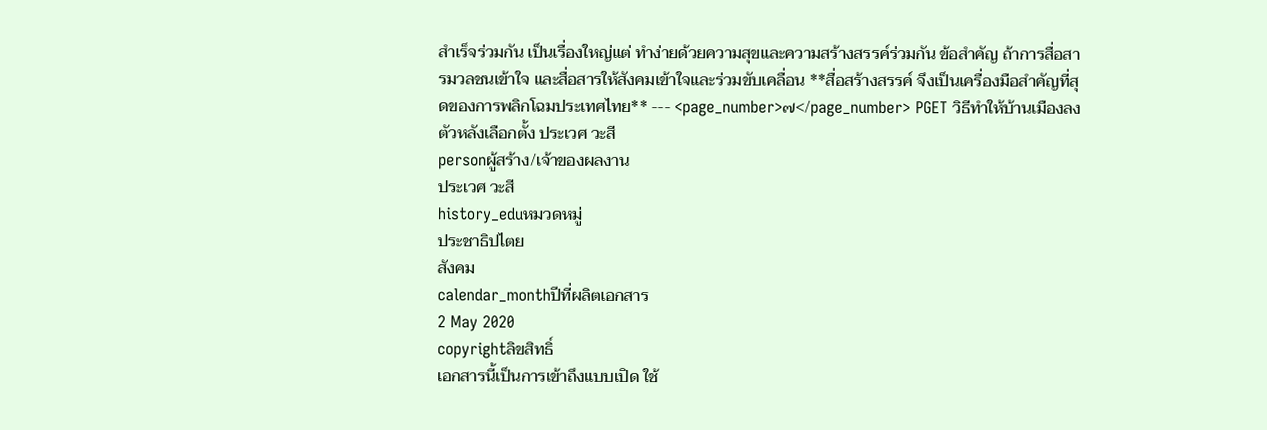สำเร็จร่วมกัน เป็นเรื่องใหญ่แต่ ทำง่ายด้วยความสุขและความสร้างสรรค์ร่วมกัน ข้อสำคัญ ถ้าการสื่อสารมวลชนเข้าใจ และสื่อสารให้สังคมเข้าใจและร่วมขับเคลื่อน **สื่อสร้างสรรค์ จึงเป็นเครื่องมือสำคัญที่สุดของการพลิกโฉมประเทศไทย** --- <page_number>๗</page_number> PGET วิธีทำให้บ้านเมืองลงตัวหลังเลือกตั้ง ประเวศ วะสี
personผู้สร้าง/เจ้าของผลงาน
ประเวศ วะสี
history_eduหมวดหมู่
ประชาธิปไตย
สังคม
calendar_monthปีที่ผลิตเอกสาร
2 May 2020
copyrightลิขสิทธิ์
เอกสารนี้เป็นการเข้าถึงแบบเปิด ใช้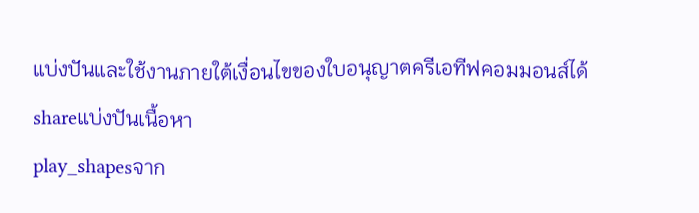แบ่งปันและใช้งานภายใต้เงื่อนไขของใบอนุญาตครีเอทีฟคอมมอนส์ได้
shareแบ่งปันเนื้อหา
play_shapesจาก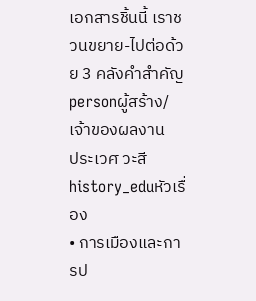เอกสารชิ้นนี้ เราชวนขยาย-ไปต่อด้วย 3 คลังคำสำคัญ
personผู้สร้าง/เจ้าของผลงาน
ประเวศ วะสี
history_eduหัวเรื่อง
• การเมืองและการป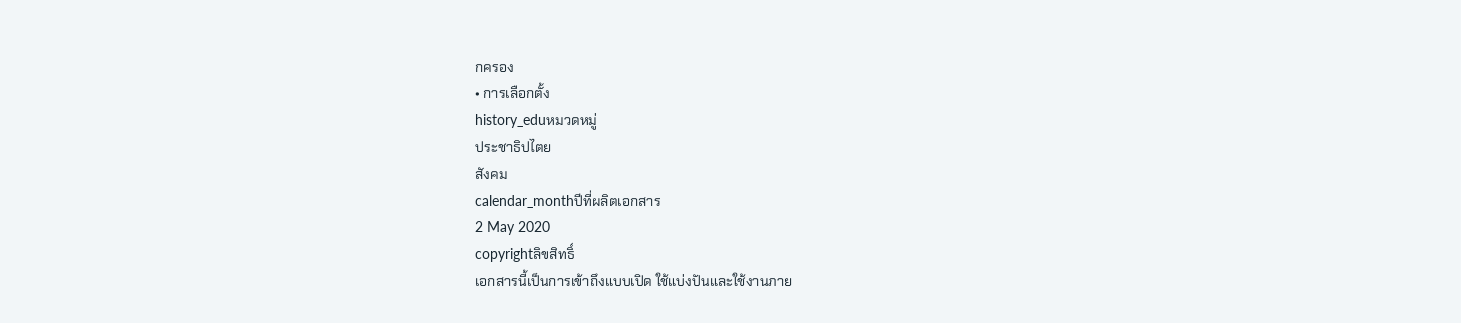กครอง
• การเลือกตั้ง
history_eduหมวดหมู่
ประชาธิปไตย
สังคม
calendar_monthปีที่ผลิตเอกสาร
2 May 2020
copyrightลิขสิทธิ์
เอกสารนี้เป็นการเข้าถึงแบบเปิด ใช้แบ่งปันและใช้งานภาย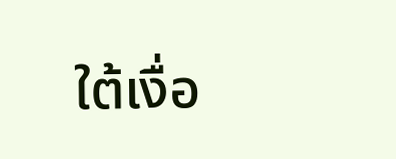ใต้เงื่อ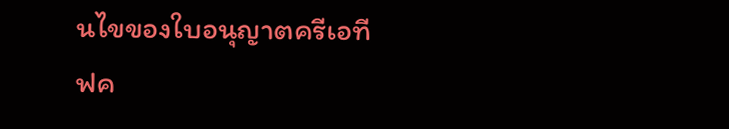นไขของใบอนุญาตครีเอทีฟค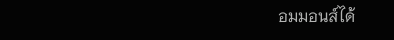อมมอนส์ได้